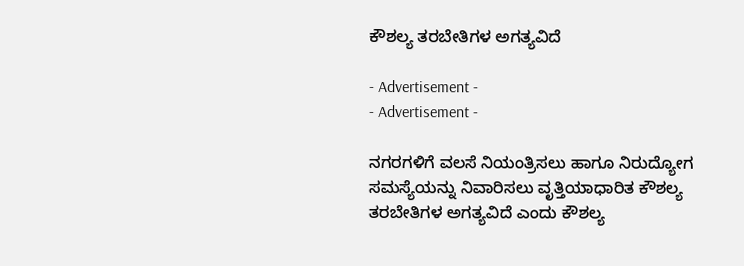ಕೌಶಲ್ಯ ತರಬೇತಿಗಳ ಅಗತ್ಯವಿದೆ

- Advertisement -
- Advertisement -

ನಗರಗಳಿಗೆ ವಲಸೆ ನಿಯಂತ್ರಿಸಲು ಹಾಗೂ ನಿರುದ್ಯೋಗ ಸಮಸ್ಯೆಯನ್ನು ನಿವಾರಿಸಲು ವೃತ್ತಿಯಾಧಾರಿತ ಕೌಶಲ್ಯ ತರಬೇತಿಗಳ ಅಗತ್ಯವಿದೆ ಎಂದು ಕೌಶಲ್ಯ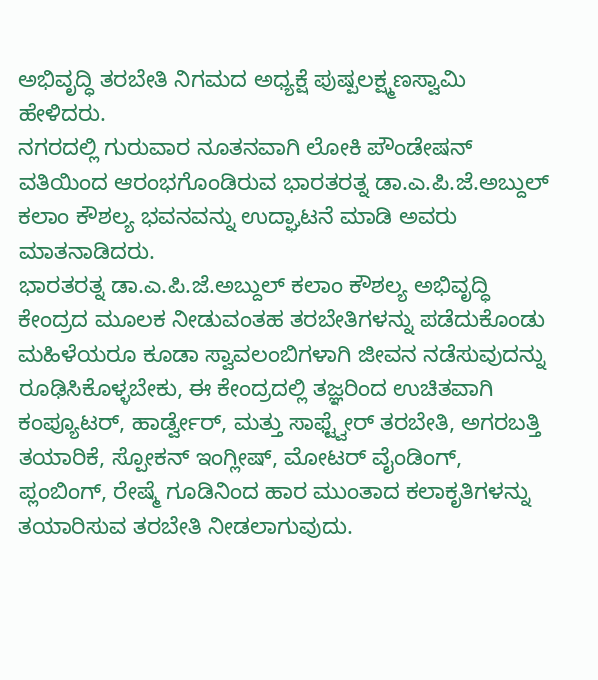ಅಭಿವೃದ್ಧಿ ತರಬೇತಿ ನಿಗಮದ ಅಧ್ಯಕ್ಷೆ ಪುಷ್ಪಲಕ್ಷ್ಮಣಸ್ವಾಮಿ ಹೇಳಿದರು.
ನಗರದಲ್ಲಿ ಗುರುವಾರ ನೂತನವಾಗಿ ಲೋಕಿ ಪೌಂಡೇಷನ್ ವತಿಯಿಂದ ಆರಂಭಗೊಂಡಿರುವ ಭಾರತರತ್ನ ಡಾ.ಎ.ಪಿ.ಜೆ.ಅಬ್ದುಲ್ ಕಲಾಂ ಕೌಶಲ್ಯ ಭವನವನ್ನು ಉದ್ಘಾಟನೆ ಮಾಡಿ ಅವರು ಮಾತನಾಡಿದರು.
ಭಾರತರತ್ನ ಡಾ.ಎ.ಪಿ.ಜೆ.ಅಬ್ದುಲ್ ಕಲಾಂ ಕೌಶಲ್ಯ ಅಭಿವೃದ್ಧಿ ಕೇಂದ್ರದ ಮೂಲಕ ನೀಡುವಂತಹ ತರಬೇತಿಗಳನ್ನು ಪಡೆದುಕೊಂಡು ಮಹಿಳೆಯರೂ ಕೂಡಾ ಸ್ವಾವಲಂಬಿಗಳಾಗಿ ಜೀವನ ನಡೆಸುವುದನ್ನು ರೂಢಿಸಿಕೊಳ್ಳಬೇಕು, ಈ ಕೇಂದ್ರದಲ್ಲಿ ತಜ್ಞರಿಂದ ಉಚಿತವಾಗಿ ಕಂಪ್ಯೂಟರ್, ಹಾರ್ಡ್ವೇರ್, ಮತ್ತು ಸಾಫ್ಟ್ವೇರ್ ತರಬೇತಿ, ಅಗರಬತ್ತಿ ತಯಾರಿಕೆ, ಸ್ಪೋಕನ್ ಇಂಗ್ಲೀಷ್, ಮೋಟರ್ ವೈಂಡಿಂಗ್, ಪ್ಲಂಬಿಂಗ್, ರೇಷ್ಮೆ ಗೂಡಿನಿಂದ ಹಾರ ಮುಂತಾದ ಕಲಾಕೃತಿಗಳನ್ನು ತಯಾರಿಸುವ ತರಬೇತಿ ನೀಡಲಾಗುವುದು.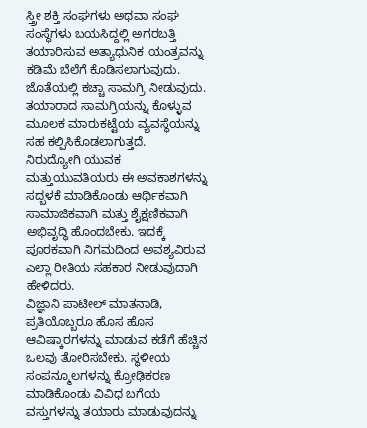ಸ್ತ್ರೀ ಶಕ್ತಿ ಸಂಘಗಳು ಅಥವಾ ಸಂಘ ಸಂಸ್ಥೆಗಳು ಬಯಸಿದ್ದಲ್ಲಿ ಅಗರಬತ್ತಿ ತಯಾರಿಸುವ ಅತ್ಯಾಧುನಿಕ ಯಂತ್ರವನ್ನು ಕಡಿಮೆ ಬೆಲೆಗೆ ಕೊಡಿಸಲಾಗುವುದು. ಜೊತೆಯಲ್ಲಿ ಕಚ್ಚಾ ಸಾಮಗ್ರಿ ನೀಡುವುದು. ತಯಾರಾದ ಸಾಮಗ್ರಿಯನ್ನು ಕೊಳ್ಳುವ ಮೂಲಕ ಮಾರುಕಟ್ಟೆಯ ವ್ಯವಸ್ಥೆಯನ್ನು ಸಹ ಕಲ್ಪಿಸಿಕೊಡಲಾಗುತ್ತದೆ.
ನಿರುದ್ಯೋಗಿ ಯುವಕ ಮತ್ತುಯುವತಿಯರು ಈ ಅವಕಾಶಗಳನ್ನು ಸದ್ಬಳಕೆ ಮಾಡಿಕೊಂಡು ಆರ್ಥಿಕವಾಗಿ ಸಾಮಾಜಿಕವಾಗಿ ಮತ್ತು ಶೈಕ್ಷಣಿಕವಾಗಿ ಅಭಿವೃದ್ಧಿ ಹೊಂದಬೇಕು. ಇದಕ್ಕೆ ಪೂರಕವಾಗಿ ನಿಗಮದಿಂದ ಅವಶ್ಯವಿರುವ ಎಲ್ಲಾ ರೀತಿಯ ಸಹಕಾರ ನೀಡುವುದಾಗಿ ಹೇಳಿದರು.
ವಿಜ್ಞಾನಿ ಪಾಟೀಲ್ ಮಾತನಾಡಿ, ಪ್ರತಿಯೊಬ್ಬರೂ ಹೊಸ ಹೊಸ ಆವಿಷ್ಕಾರಗಳನ್ನು ಮಾಡುವ ಕಡೆಗೆ ಹೆಚ್ಚಿನ ಒಲವು ತೋರಿಸಬೇಕು. ಸ್ಥಳೀಯ ಸಂಪನ್ಮೂಲಗಳನ್ನು ಕ್ರೋಢಿಕರಣ ಮಾಡಿಕೊಂಡು ವಿವಿಧ ಬಗೆಯ ವಸ್ತುಗಳನ್ನು ತಯಾರು ಮಾಡುವುದನ್ನು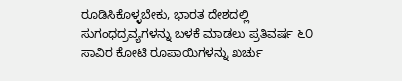ರೂಡಿಸಿಕೊಳ್ಳಬೇಕು, ಭಾರತ ದೇಶದಲ್ಲಿ ಸುಗಂಧದ್ರವ್ಯಗಳನ್ನು ಬಳಕೆ ಮಾಡಲು ಪ್ರತಿವರ್ಷ ೬೦ ಸಾವಿರ ಕೋಟಿ ರೂಪಾಯಿಗಳನ್ನು ಖರ್ಚು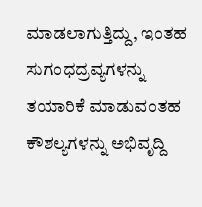ಮಾಡಲಾಗುತ್ತಿದ್ದು, ಇಂತಹ ಸುಗಂಧದ್ರವ್ಯಗಳನ್ನು ತಯಾರಿಕೆ ಮಾಡುವಂತಹ ಕೌಶಲ್ಯಗಳನ್ನು ಅಭಿವೃದ್ದಿ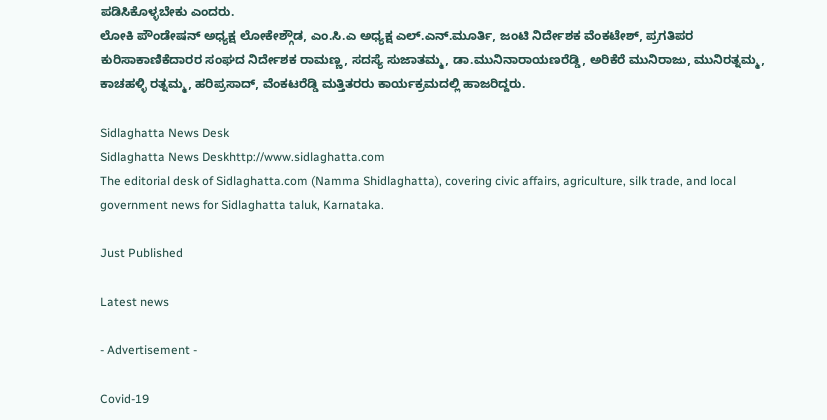ಪಡಿಸಿಕೊಳ್ಳಬೇಕು ಎಂದರು.
ಲೋಕಿ ಪೌಂಡೇಷನ್ ಅಧ್ಯಕ್ಷ ಲೋಕೇಶ್ಗೌಡ, ಎಂ.ಸಿ.ಎ ಅಧ್ಯಕ್ಷ ಎಲ್.ಎನ್.ಮೂರ್ತಿ, ಜಂಟಿ ನಿರ್ದೇಶಕ ವೆಂಕಟೇಶ್, ಪ್ರಗತಿಪರ ಕುರಿಸಾಕಾಣಿಕೆದಾರರ ಸಂಘದ ನಿರ್ದೇಶಕ ರಾಮಣ್ಣ, ಸದಸ್ಯೆ ಸುಜಾತಮ್ಮ, ಡಾ.ಮುನಿನಾರಾಯಣರೆಡ್ಡಿ, ಅರಿಕೆರೆ ಮುನಿರಾಜು, ಮುನಿರತ್ನಮ್ಮ, ಕಾಚಹಳ್ಳಿ ರತ್ನಮ್ಮ, ಹರಿಪ್ರಸಾದ್, ವೆಂಕಟರೆಡ್ಡಿ ಮತ್ತಿತರರು ಕಾರ್ಯಕ್ರಮದಲ್ಲಿ ಹಾಜರಿದ್ದರು.

Sidlaghatta News Desk
Sidlaghatta News Deskhttp://www.sidlaghatta.com
The editorial desk of Sidlaghatta.com (Namma Shidlaghatta), covering civic affairs, agriculture, silk trade, and local government news for Sidlaghatta taluk, Karnataka.

Just Published

Latest news

- Advertisement -

Covid-19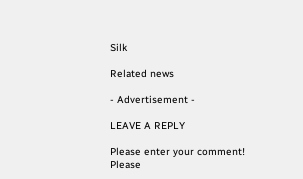Silk

Related news

- Advertisement -

LEAVE A REPLY

Please enter your comment!
Please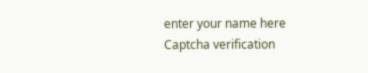enter your name here
Captcha verification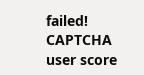failed!
CAPTCHA user score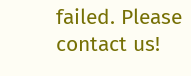failed. Please contact us!